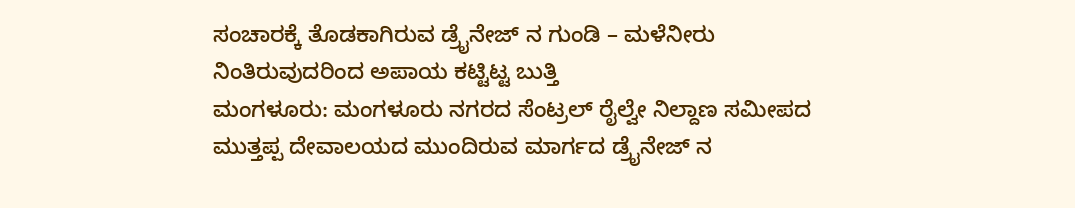ಸಂಚಾರಕ್ಕೆ ತೊಡಕಾಗಿರುವ ಡ್ರೈನೇಜ್ ನ ಗುಂಡಿ – ಮಳೆನೀರು ನಿಂತಿರುವುದರಿಂದ ಅಪಾಯ ಕಟ್ಟಿಟ್ಟ ಬುತ್ತಿ
ಮಂಗಳೂರು: ಮಂಗಳೂರು ನಗರದ ಸೆಂಟ್ರಲ್ ರೈಲ್ವೇ ನಿಲ್ದಾಣ ಸಮೀಪದ ಮುತ್ತಪ್ಪ ದೇವಾಲಯದ ಮುಂದಿರುವ ಮಾರ್ಗದ ಡ್ರೈನೇಜ್ ನ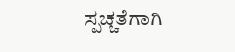ಸ್ಪಚ್ಚತೆಗಾಗಿ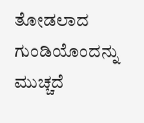ತೋಡಲಾದ ಗುಂಡಿಯೊಂದನ್ನು ಮುಚ್ಚದೆ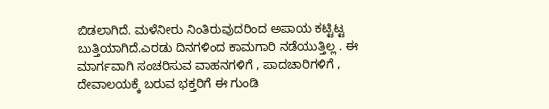ಬಿಡಲಾಗಿದೆ. ಮಳೆನೀರು ನಿಂತಿರುವುದರಿಂದ ಅಪಾಯ ಕಟ್ಟಿಟ್ಟ ಬುತ್ತಿಯಾಗಿದೆ.ಎರಡು ದಿನಗಳಿಂದ ಕಾಮಗಾರಿ ನಡೆಯುತ್ತಿಲ್ಲ . ಈ ಮಾರ್ಗವಾಗಿ ಸಂಚರಿಸುವ ವಾಹನಗಳಿಗೆ , ಪಾದಚಾರಿಗಳಿಗೆ , ದೇವಾಲಯಕ್ಕೆ ಬರುವ ಭಕ್ತರಿಗೆ ಈ ಗುಂಡಿ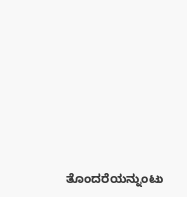ತೊಂದರೆಯನ್ನುಂಟು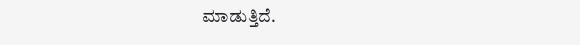ಮಾಡುತ್ತಿದೆ.